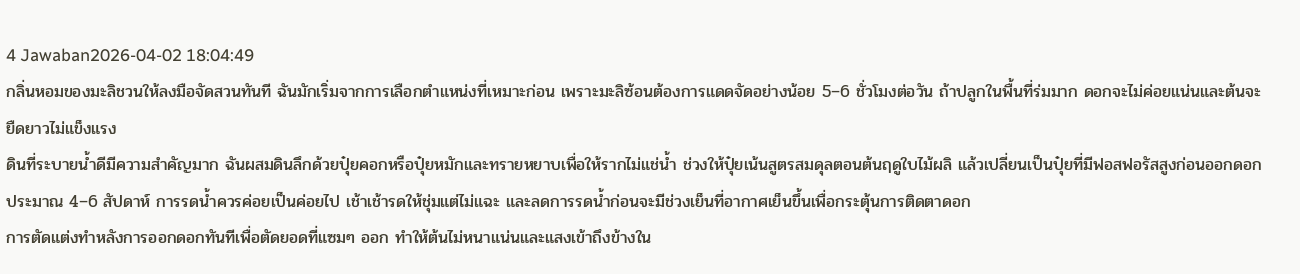4 Jawaban2026-04-02 18:04:49
กลิ่นหอมของมะลิชวนให้ลงมือจัดสวนทันที ฉันมักเริ่มจากการเลือกตำแหน่งที่เหมาะก่อน เพราะมะลิซ้อนต้องการแดดจัดอย่างน้อย 5–6 ชั่วโมงต่อวัน ถ้าปลูกในพื้นที่ร่มมาก ดอกจะไม่ค่อยแน่นและต้นจะยืดยาวไม่แข็งแรง
ดินที่ระบายน้ำดีมีความสำคัญมาก ฉันผสมดินลึกด้วยปุ๋ยคอกหรือปุ๋ยหมักและทรายหยาบเพื่อให้รากไม่แช่น้ำ ช่วงให้ปุ๋ยเน้นสูตรสมดุลตอนต้นฤดูใบไม้ผลิ แล้วเปลี่ยนเป็นปุ๋ยที่มีฟอสฟอรัสสูงก่อนออกดอกประมาณ 4–6 สัปดาห์ การรดน้ำควรค่อยเป็นค่อยไป เช้าเช้ารดให้ชุ่มแต่ไม่แฉะ และลดการรดน้ำก่อนจะมีช่วงเย็นที่อากาศเย็นขึ้นเพื่อกระตุ้นการติดตาดอก
การตัดแต่งทำหลังการออกดอกทันทีเพื่อตัดยอดที่แซมๆ ออก ทำให้ต้นไม่หนาแน่นและแสงเข้าถึงข้างใน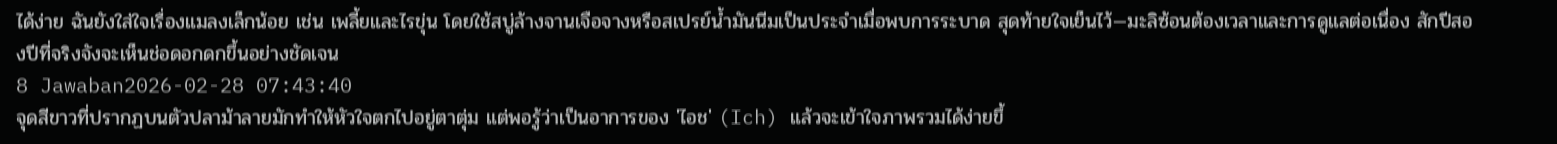ได้ง่าย ฉันยังใส่ใจเรื่องแมลงเล็กน้อย เช่น เพลี้ยและไรขุ่น โดยใช้สบู่ล้างจานเจือจางหรือสเปรย์น้ำมันนีมเป็นประจำเมื่อพบการระบาด สุดท้ายใจเย็นไว้—มะลิซ้อนต้องเวลาและการดูแลต่อเนื่อง สักปีสองปีที่จริงจังจะเห็นช่อดอกดกขึ้นอย่างชัดเจน
8 Jawaban2026-02-28 07:43:40
จุดสีขาวที่ปรากฏบนตัวปลาม้าลายมักทำให้หัวใจตกไปอยู่ตาตุ่ม แต่พอรู้ว่าเป็นอาการของ 'ไอช' (Ich) แล้วจะเข้าใจภาพรวมได้ง่ายขึ้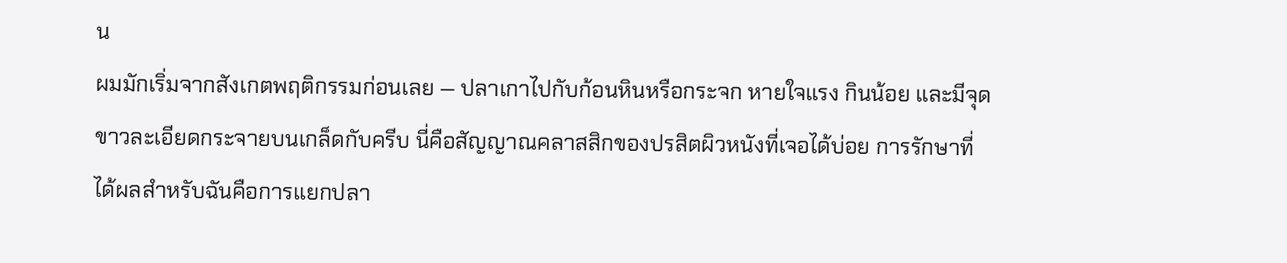น
ผมมักเริ่มจากสังเกตพฤติกรรมก่อนเลย — ปลาเกาไปกับก้อนหินหรือกระจก หายใจแรง กินน้อย และมีจุดขาวละเอียดกระจายบนเกล็ดกับครีบ นี่คือสัญญาณคลาสสิกของปรสิตผิวหนังที่เจอได้บ่อย การรักษาที่ได้ผลสำหรับฉันคือการแยกปลา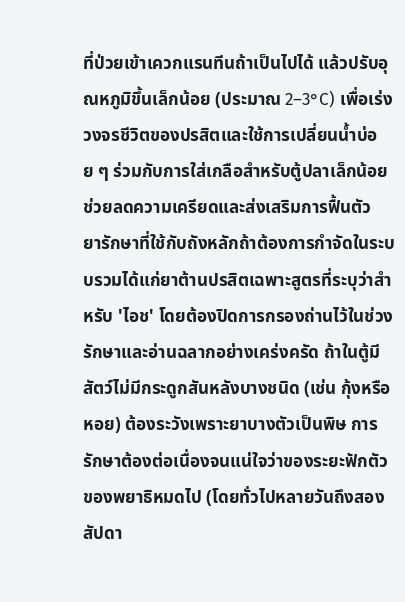ที่ป่วยเข้าเควกแรนทีนถ้าเป็นไปได้ แล้วปรับอุณหภูมิขึ้นเล็กน้อย (ประมาณ 2–3°C) เพื่อเร่งวงจรชีวิตของปรสิตและใช้การเปลี่ยนน้ำบ่อย ๆ ร่วมกับการใส่เกลือสำหรับตู้ปลาเล็กน้อย ช่วยลดความเครียดและส่งเสริมการฟื้นตัว
ยารักษาที่ใช้กับถังหลักถ้าต้องการกำจัดในระบบรวมได้แก่ยาต้านปรสิตเฉพาะสูตรที่ระบุว่าสำหรับ 'ไอช' โดยต้องปิดการกรองถ่านไว้ในช่วงรักษาและอ่านฉลากอย่างเคร่งครัด ถ้าในตู้มีสัตว์ไม่มีกระดูกสันหลังบางชนิด (เช่น กุ้งหรือหอย) ต้องระวังเพราะยาบางตัวเป็นพิษ การรักษาต้องต่อเนื่องจนแน่ใจว่าของระยะฟักตัวของพยาธิหมดไป (โดยทั่วไปหลายวันถึงสองสัปดา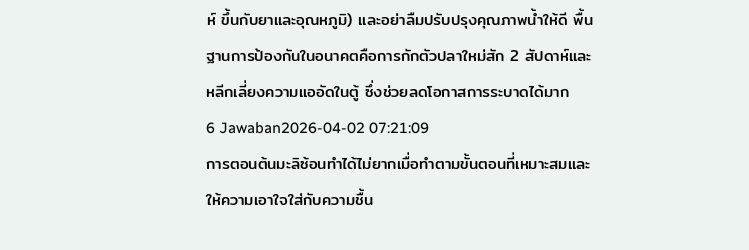ห์ ขึ้นกับยาและอุณหภูมิ) และอย่าลืมปรับปรุงคุณภาพน้ำให้ดี พื้นฐานการป้องกันในอนาคตคือการกักตัวปลาใหม่สัก 2 สัปดาห์และหลีกเลี่ยงความแออัดในตู้ ซึ่งช่วยลดโอกาสการระบาดได้มาก
6 Jawaban2026-04-02 07:21:09
การตอนต้นมะลิซ้อนทำได้ไม่ยากเมื่อทำตามขั้นตอนที่เหมาะสมและให้ความเอาใจใส่กับความชื้น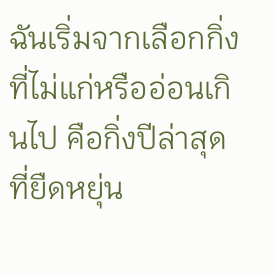ฉันเริ่มจากเลือกกิ่งที่ไม่แก่หรืออ่อนเกินไป คือกิ่งปีล่าสุดที่ยืดหยุ่น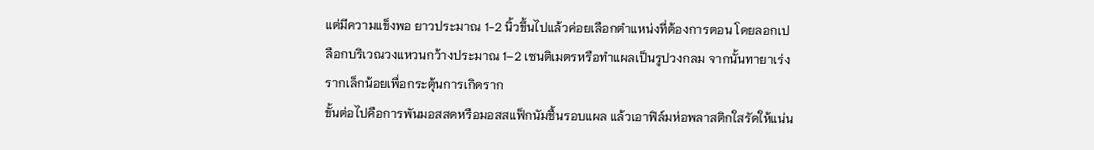แต่มีความแข็งพอ ยาวประมาณ 1-2 นิ้วขึ้นไปแล้วค่อยเลือกตำแหน่งที่ต้องการตอน โดยลอกเปลือกบริเวณวงแหวนกว้างประมาณ 1–2 เซนติเมตรหรือทำแผลเป็นรูปวงกลม จากนั้นทายาเร่งรากเล็กน้อยเพื่อกระตุ้นการเกิดราก
ขั้นต่อไปคือการพันมอสสดหรือมอสสแฟ็กนัมชื้นรอบแผล แล้วเอาฟิล์มห่อพลาสติกใสรัดให้แน่น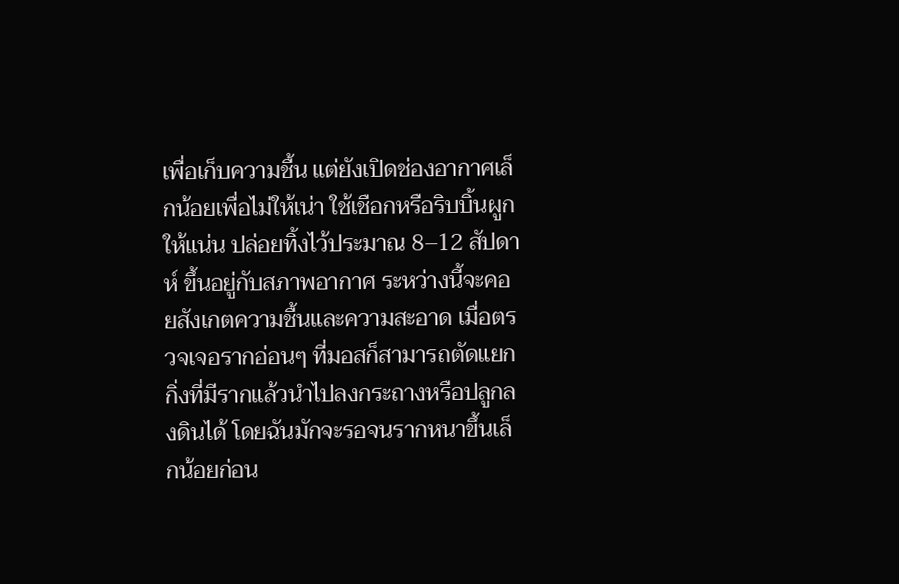เพื่อเก็บความชื้น แต่ยังเปิดช่องอากาศเล็กน้อยเพื่อไม่ให้เน่า ใช้เชือกหรือริบบิ้นผูกให้แน่น ปล่อยทิ้งไว้ประมาณ 8–12 สัปดาห์ ขึ้นอยู่กับสภาพอากาศ ระหว่างนี้จะคอยสังเกตความชื้นและความสะอาด เมื่อตรวจเจอรากอ่อนๆ ที่มอสก็สามารถตัดแยกกิ่งที่มีรากแล้วนำไปลงกระถางหรือปลูกลงดินได้ โดยฉันมักจะรอจนรากหนาขึ้นเล็กน้อยก่อน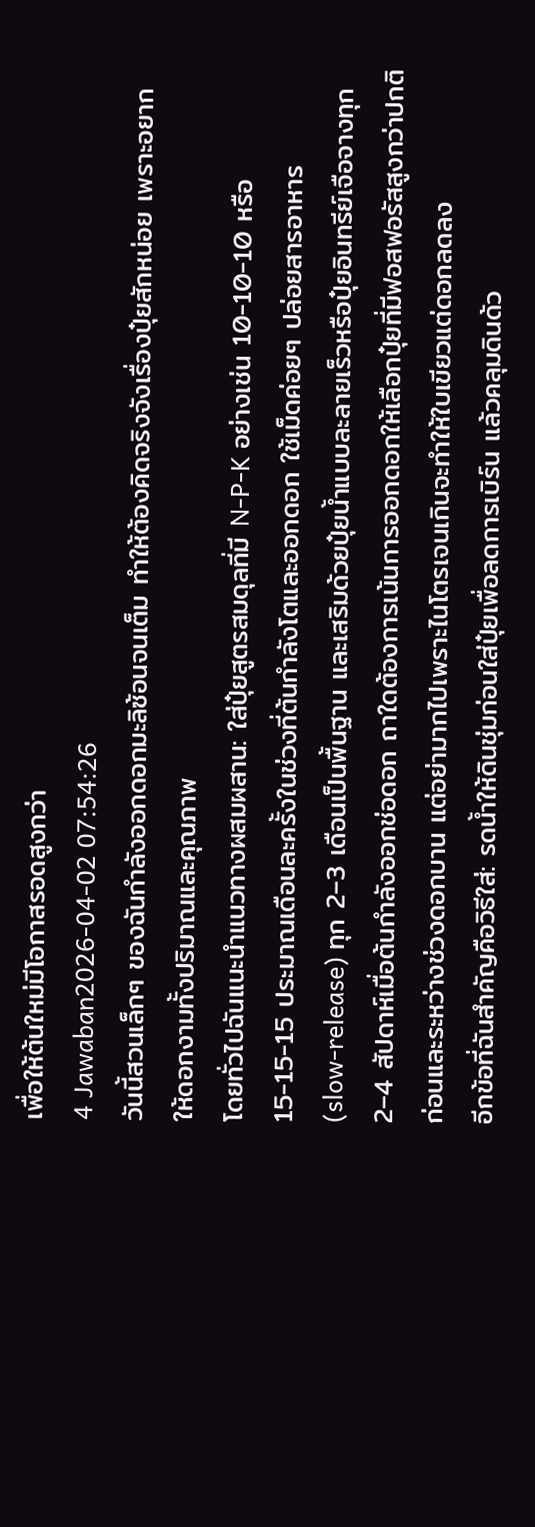เพื่อให้ต้นใหม่มีโอกาสรอดสูงกว่า
4 Jawaban2026-04-02 07:54:26
วันนี้สวนเล็กๆ ของฉันกำลังออกดอกมะลิซ้อนจนเต็ม ทำให้ต้องคิดจริงจังเรื่องปุ๋ยสักหน่อย เพราะอยากให้ดอกงามทั้งปริมาณและคุณภาพ
โดยทั่วไปฉันแนะนำแนวทางผสมผสาน: ใส่ปุ๋ยสูตรสมดุลที่มี N-P-K อย่างเช่น 10-10-10 หรือ 15-15-15 ประมาณเดือนละครั้งในช่วงที่ต้นกำลังโตและออกดอก ใช้เม็ดค่อยๆ ปล่อยสารอาหาร (slow‑release) ทุก 2–3 เดือนเป็นพื้นฐาน และเสริมด้วยปุ๋ยน้ำแบบละลายเร็วหรือปุ๋ยอินทรีย์เจือจางทุก 2–4 สัปดาห์เมื่อต้นกำลังออกช่อดอก ถาใดต้องการเน้นการออกดอกให้เลือกปุ๋ยที่มีฟอสฟอรัสสูงกว่าปกติก่อนและระหว่างช่วงดอกบาน แต่อย่ามากไปเพราะไนโตรเจนเกินจะทำให้ใบเขียวแต่ดอกลดลง
อีกข้อที่ฉันสำคัญคือวิธีใส่: รดน้ำให้ดินชุ่มก่อนใส่ปุ๋ยเพื่อลดการเบิร์น แล้วคลุมดินด้ว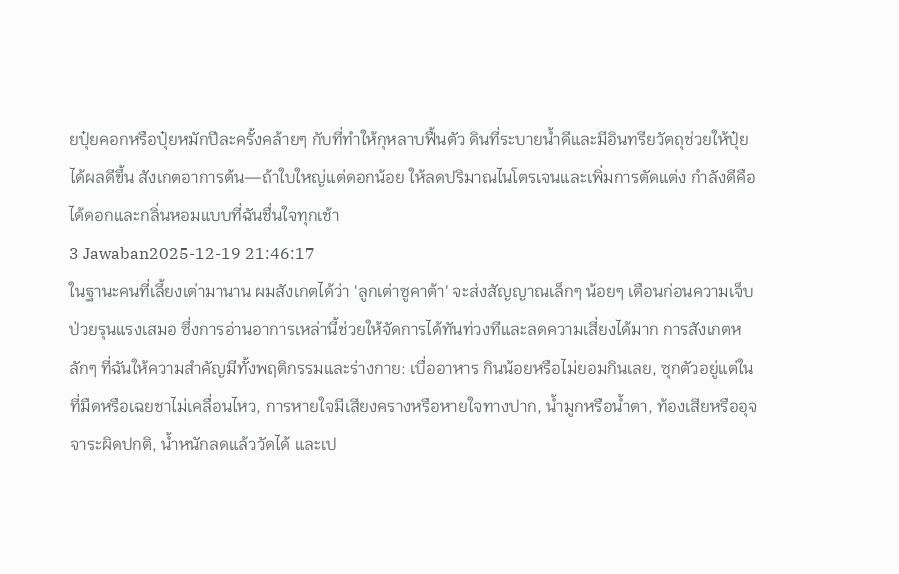ยปุ๋ยคอกหรือปุ๋ยหมักปีละครั้งคล้ายๆ กับที่ทำให้กุหลาบฟื้นตัว ดินที่ระบายน้ำดีและมีอินทรียวัตถุช่วยให้ปุ๋ยได้ผลดีขึ้น สังเกตอาการต้น—ถ้าใบใหญ่แต่ดอกน้อย ให้ลดปริมาณไนโตรเจนและเพิ่มการตัดแต่ง กำลังดีคือได้ดอกและกลิ่นหอมแบบที่ฉันชื่นใจทุกเช้า
3 Jawaban2025-12-19 21:46:17
ในฐานะคนที่เลี้ยงเต่ามานาน ผมสังเกตได้ว่า 'ลูกเต่าซูคาต้า' จะส่งสัญญาณเล็กๆ น้อยๆ เตือนก่อนความเจ็บป่วยรุนแรงเสมอ ซึ่งการอ่านอาการเหล่านี้ช่วยให้จัดการได้ทันท่วงทีและลดความเสี่ยงได้มาก การสังเกตหลักๆ ที่ฉันให้ความสำคัญมีทั้งพฤติกรรมและร่างกาย: เบื่ออาหาร กินน้อยหรือไม่ยอมกินเลย, ซุกตัวอยู่แต่ในที่มืดหรือเฉยชาไม่เคลื่อนไหว, การหายใจมีเสียงครางหรือหายใจทางปาก, น้ำมูกหรือน้ำตา, ท้องเสียหรืออุจจาระผิดปกติ, น้ำหนักลดแล้ววัดได้ และเป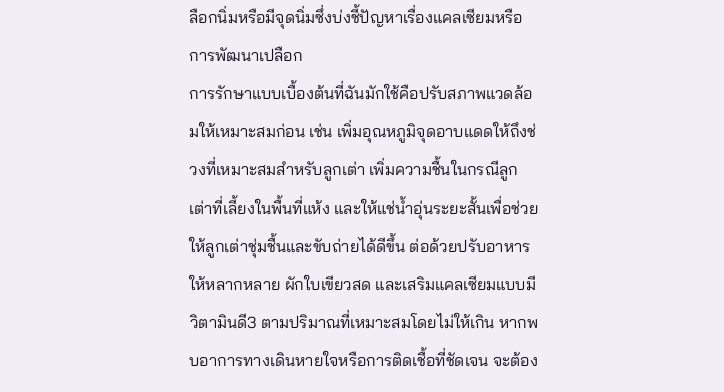ลือกนิ่มหรือมีจุดนิ่มซึ่งบ่งชี้ปัญหาเรื่องแคลเซียมหรือการพัฒนาเปลือก
การรักษาแบบเบื้องต้นที่ฉันมักใช้คือปรับสภาพแวดล้อมให้เหมาะสมก่อน เช่น เพิ่มอุณหภูมิจุดอาบแดดให้ถึงช่วงที่เหมาะสมสำหรับลูกเต่า เพิ่มความชื้นในกรณีลูกเต่าที่เลี้ยงในพื้นที่แห้ง และให้แช่น้ำอุ่นระยะสั้นเพื่อช่วยให้ลูกเต่าชุ่มชื้นและขับถ่ายได้ดีขึ้น ต่อด้วยปรับอาหารให้หลากหลาย ผักใบเขียวสด และเสริมแคลเซียมแบบมีวิตามินดี3 ตามปริมาณที่เหมาะสมโดยไม่ให้เกิน หากพบอาการทางเดินหายใจหรือการติดเชื้อที่ชัดเจน จะต้อง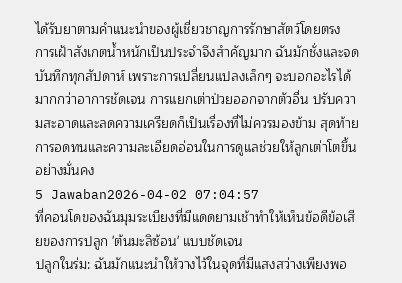ได้รับยาตามคำแนะนำของผู้เชี่ยวชาญการรักษาสัตว์โดยตรง
การเฝ้าสังเกตน้ำหนักเป็นประจำจึงสำคัญมาก ฉันมักชั่งและจดบันทึกทุกสัปดาห์ เพราะการเปลี่ยนแปลงเล็กๆ จะบอกอะไรได้มากกว่าอาการชัดเจน การแยกเต่าป่วยออกจากตัวอื่น ปรับความสะอาดและลดความเครียดก็เป็นเรื่องที่ไม่ควรมองข้าม สุดท้าย การอดทนและความละเอียดอ่อนในการดูแลช่วยให้ลูกเต่าโตขึ้นอย่างมั่นคง
5 Jawaban2026-04-02 07:04:57
ที่คอนโดของฉันมุมระเบียงที่มีแดดยามเช้าทำให้เห็นข้อดีข้อเสียของการปลูก 'ต้นมะลิซ้อน' แบบชัดเจน
ปลูกในร่ม: ฉันมักแนะนำให้วางไว้ในจุดที่มีแสงสว่างเพียงพอ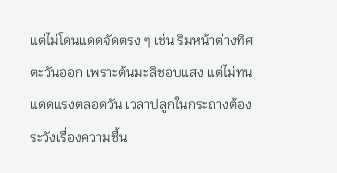แต่ไม่โดนแดดจัดตรง ๆ เช่น ริมหน้าต่างทิศตะวันออก เพราะต้นมะลิชอบแสง แต่ไม่ทนแดดแรงตลอดวัน เวลาปลูกในกระถางต้องระวังเรื่องความชื้น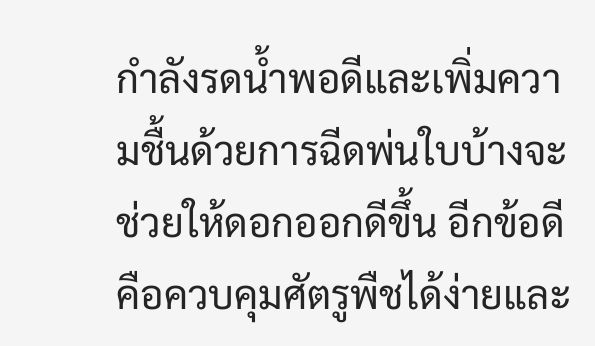กำลังรดน้ำพอดีและเพิ่มความชื้นด้วยการฉีดพ่นใบบ้างจะช่วยให้ดอกออกดีขึ้น อีกข้อดีคือควบคุมศัตรูพืชได้ง่ายและ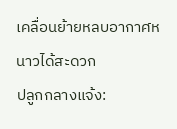เคลื่อนย้ายหลบอากาศหนาวได้สะดวก
ปลูกกลางแจ้ง: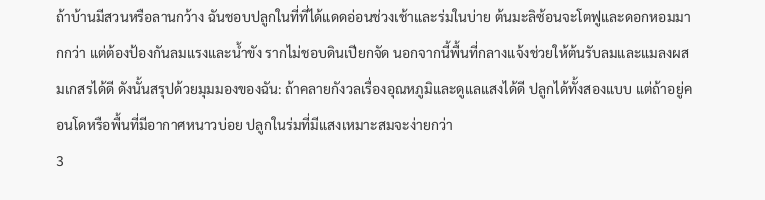ถ้าบ้านมีสวนหรือลานกว้าง ฉันชอบปลูกในที่ที่ได้แดดอ่อนช่วงเช้าและร่มในบ่าย ต้นมะลิซ้อนจะโตฟูและดอกหอมมากกว่า แต่ต้องป้องกันลมแรงและน้ำขัง รากไม่ชอบดินเปียกจัด นอกจากนี้พื้นที่กลางแจ้งช่วยให้ต้นรับลมและแมลงผสมเกสรได้ดี ดังนั้นสรุปด้วยมุมมองของฉัน: ถ้าคลายกังวลเรื่องอุณหภูมิและดูแลแสงได้ดี ปลูกได้ทั้งสองแบบ แต่ถ้าอยู่คอนโดหรือพื้นที่มีอากาศหนาวบ่อย ปลูกในร่มที่มีแสงเหมาะสมจะง่ายกว่า
3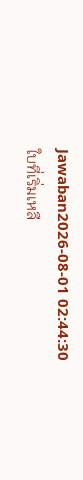Jawaban2026-08-01 02:44:30
ใบที่เริ่มเหลื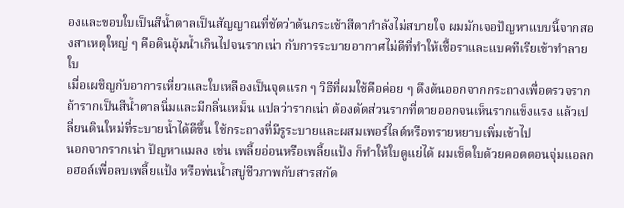องและขอบใบเป็นสีน้ำตาลเป็นสัญญาณที่ชัดว่าต้นกระเช้าสีดากำลังไม่สบายใจ ผมมักเจอปัญหาแบบนี้จากสองสาเหตุใหญ่ ๆ คือดินอุ้มน้ำเกินไปจนรากเน่า กับการระบายอากาศไม่ดีที่ทำให้เชื้อราและแบคทีเรียเข้าทำลายใบ
เมื่อเผชิญกับอาการเหี่ยวและใบเหลืองเป็นจุดแรก ๆ วิธีที่ผมใช้คือค่อย ๆ ดึงต้นออกจากกระถางเพื่อตรวจราก ถ้ารากเป็นสีน้ำตาลนิ่มและมีกลิ่นเหม็น แปลว่ารากเน่า ต้องตัดส่วนรากที่ตายออกจนเห็นรากแข็งแรง แล้วเปลี่ยนดินใหม่ที่ระบายน้ำได้ดีขึ้น ใช้กระถางที่มีรูระบายและผสมเพอร์ไลต์หรือทรายหยาบเพิ่มเข้าไป
นอกจากรากเน่า ปัญหาแมลง เช่น เพลี้ยอ่อนหรือเพลี้ยแป้ง ก็ทำให้ใบดูแย่ได้ ผมเช็ดใบด้วยคอตตอนจุ่มแอลกอฮอล์เพื่อลบเพลี้ยแป้ง หรือพ่นน้ำสบู่ชีวภาพกับสารสกัด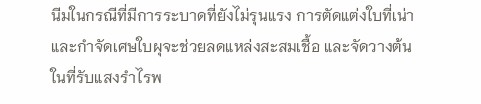นีมในกรณีที่มีการระบาดที่ยังไม่รุนแรง การตัดแต่งใบที่เน่าและกำจัดเศษใบผุจะช่วยลดแหล่งสะสมเชื้อ และจัดวางต้นในที่รับแสงรำไรพ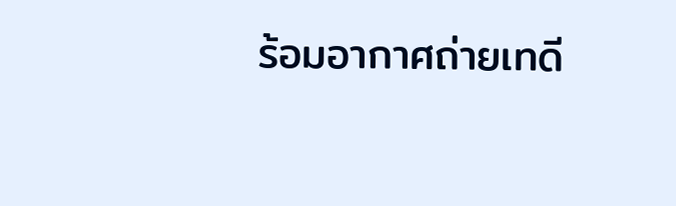ร้อมอากาศถ่ายเทดี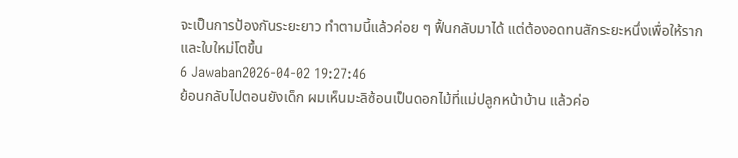จะเป็นการป้องกันระยะยาว ทำตามนี้แล้วค่อย ๆ ฟื้นกลับมาได้ แต่ต้องอดทนสักระยะหนึ่งเพื่อให้รากและใบใหม่โตขึ้น
6 Jawaban2026-04-02 19:27:46
ย้อนกลับไปตอนยังเด็ก ผมเห็นมะลิซ้อนเป็นดอกไม้ที่แม่ปลูกหน้าบ้าน แล้วค่อ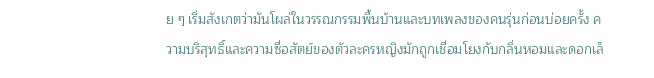ย ๆ เริ่มสังเกตว่ามันโผล่ในวรรณกรรมพื้นบ้านและบทเพลงของคนรุ่นก่อนบ่อยครั้ง ความบริสุทธิ์และความซื่อสัตย์ของตัวละครหญิงมักถูกเชื่อมโยงกับกลิ่นหอมและดอกเล็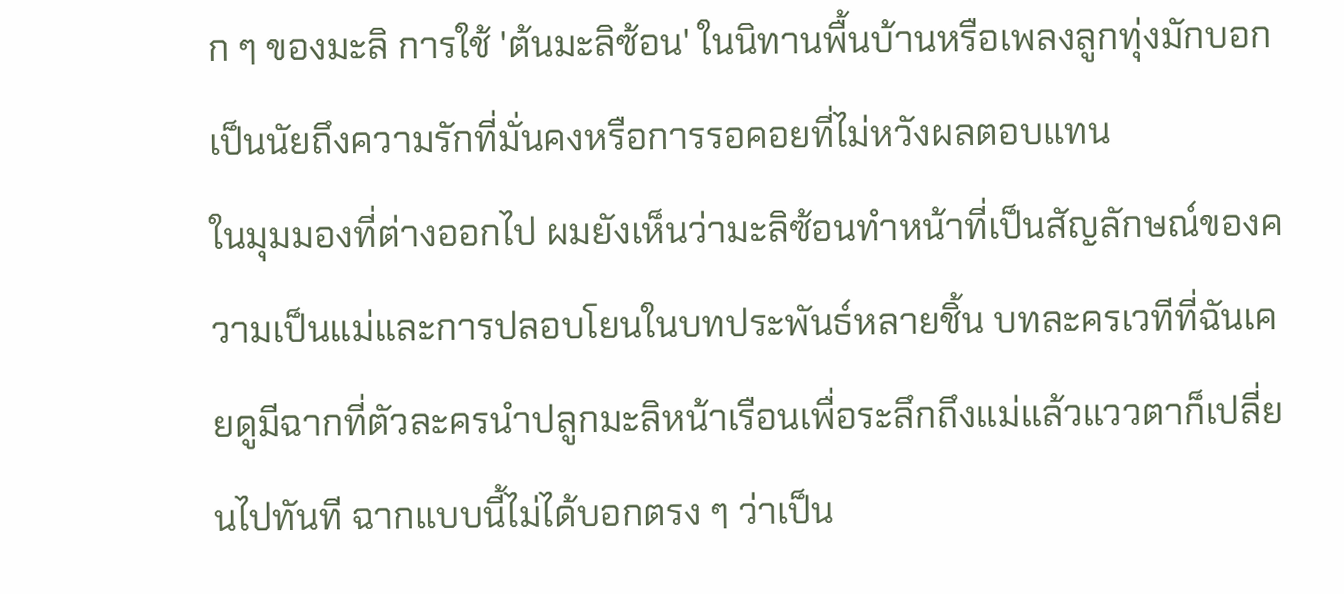ก ๆ ของมะลิ การใช้ 'ต้นมะลิซ้อน' ในนิทานพื้นบ้านหรือเพลงลูกทุ่งมักบอกเป็นนัยถึงความรักที่มั่นคงหรือการรอคอยที่ไม่หวังผลตอบแทน
ในมุมมองที่ต่างออกไป ผมยังเห็นว่ามะลิซ้อนทำหน้าที่เป็นสัญลักษณ์ของความเป็นแม่และการปลอบโยนในบทประพันธ์หลายชิ้น บทละครเวทีที่ฉันเคยดูมีฉากที่ตัวละครนำปลูกมะลิหน้าเรือนเพื่อระลึกถึงแม่แล้วแววตาก็เปลี่ยนไปทันที ฉากแบบนี้ไม่ได้บอกตรง ๆ ว่าเป็น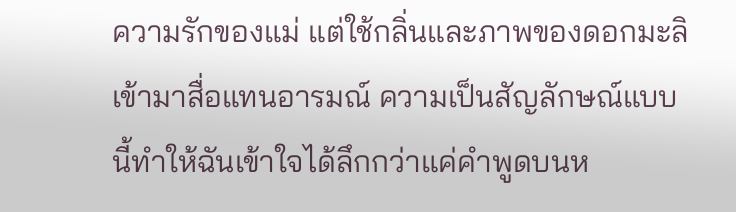ความรักของแม่ แต่ใช้กลิ่นและภาพของดอกมะลิเข้ามาสื่อแทนอารมณ์ ความเป็นสัญลักษณ์แบบนี้ทำให้ฉันเข้าใจได้ลึกกว่าแค่คำพูดบนห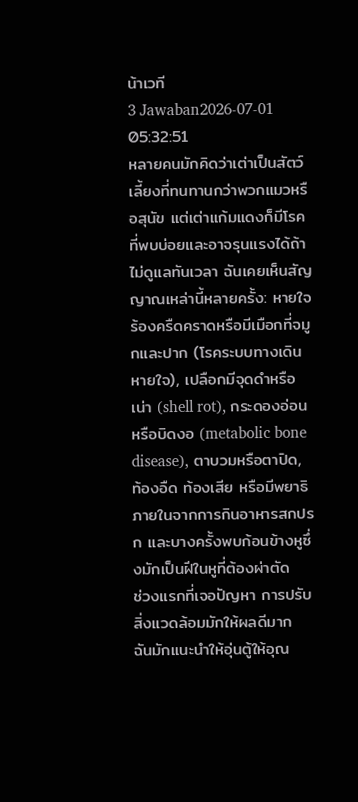น้าเวที
3 Jawaban2026-07-01 05:32:51
หลายคนมักคิดว่าเต่าเป็นสัตว์เลี้ยงที่ทนทานกว่าพวกแมวหรือสุนัข แต่เต่าแก้มแดงก็มีโรคที่พบบ่อยและอาจรุนแรงได้ถ้าไม่ดูแลทันเวลา ฉันเคยเห็นสัญญาณเหล่านี้หลายครั้ง: หายใจร้องครืดคราดหรือมีเมือกที่จมูกและปาก (โรคระบบทางเดินหายใจ), เปลือกมีจุดดำหรือเน่า (shell rot), กระดองอ่อนหรือบิดงอ (metabolic bone disease), ตาบวมหรือตาปิด, ท้องอืด ท้องเสีย หรือมีพยาธิภายในจากการกินอาหารสกปรก และบางครั้งพบก้อนข้างหูซึ่งมักเป็นฝีในหูที่ต้องผ่าตัด
ช่วงแรกที่เจอปัญหา การปรับสิ่งแวดล้อมมักให้ผลดีมาก ฉันมักแนะนำให้อุ่นตู้ให้อุณ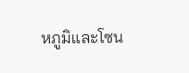หภูมิและโซน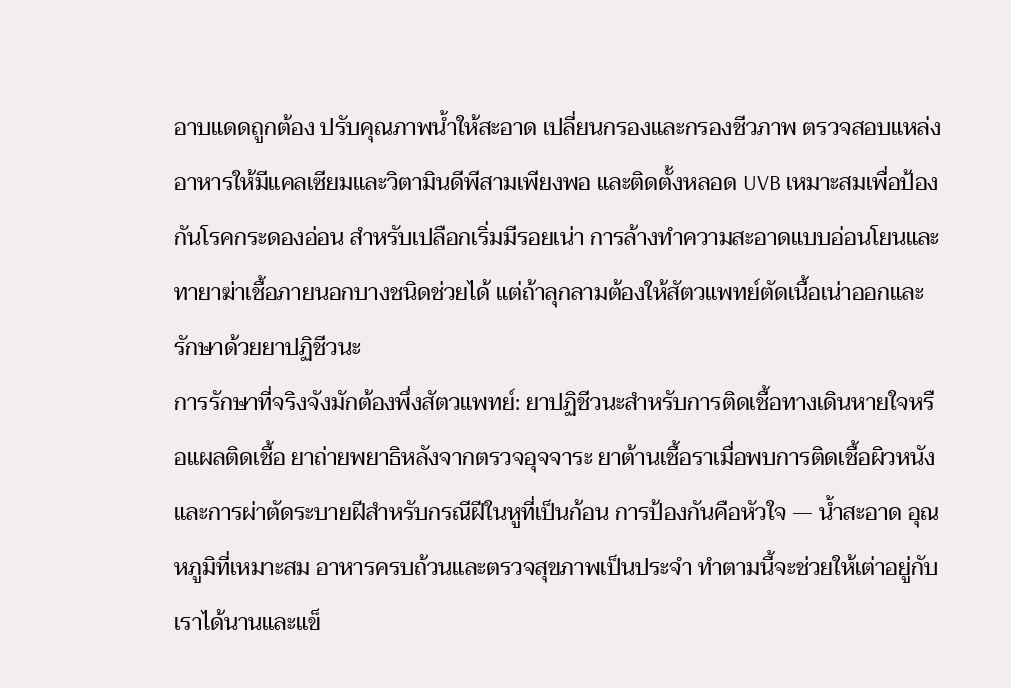อาบแดดถูกต้อง ปรับคุณภาพน้ำให้สะอาด เปลี่ยนกรองและกรองชีวภาพ ตรวจสอบแหล่งอาหารให้มีแคลเซียมและวิตามินดีพีสามเพียงพอ และติดตั้งหลอด UVB เหมาะสมเพื่อป้องกันโรคกระดองอ่อน สำหรับเปลือกเริ่มมีรอยเน่า การล้างทำความสะอาดแบบอ่อนโยนและทายาฆ่าเชื้อภายนอกบางชนิดช่วยได้ แต่ถ้าลุกลามต้องให้สัตวแพทย์ตัดเนื้อเน่าออกและรักษาด้วยยาปฏิชีวนะ
การรักษาที่จริงจังมักต้องพึ่งสัตวแพทย์: ยาปฏิชีวนะสำหรับการติดเชื้อทางเดินหายใจหรือแผลติดเชื้อ ยาถ่ายพยาธิหลังจากตรวจอุจจาระ ยาต้านเชื้อราเมื่อพบการติดเชื้อผิวหนัง และการผ่าตัดระบายฝีสำหรับกรณีฝีในหูที่เป็นก้อน การป้องกันคือหัวใจ — น้ำสะอาด อุณหภูมิที่เหมาะสม อาหารครบถ้วนและตรวจสุขภาพเป็นประจำ ทำตามนี้จะช่วยให้เต่าอยู่กับเราได้นานและแข็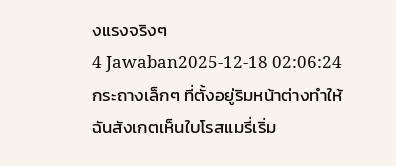งแรงจริงๆ
4 Jawaban2025-12-18 02:06:24
กระถางเล็กๆ ที่ตั้งอยู่ริมหน้าต่างทำให้ฉันสังเกตเห็นใบโรสแมรี่เริ่ม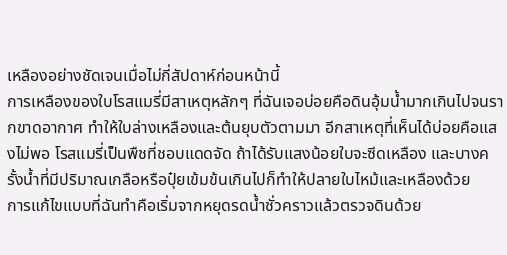เหลืองอย่างชัดเจนเมื่อไม่กี่สัปดาห์ก่อนหน้านี้
การเหลืองของใบโรสแมรี่มีสาเหตุหลักๆ ที่ฉันเจอบ่อยคือดินอุ้มน้ำมากเกินไปจนรากขาดอากาศ ทำให้ใบล่างเหลืองและต้นยุบตัวตามมา อีกสาเหตุที่เห็นได้บ่อยคือแสงไม่พอ โรสแมรี่เป็นพืชที่ชอบแดดจัด ถ้าได้รับแสงน้อยใบจะซีดเหลือง และบางครั้งน้ำที่มีปริมาณเกลือหรือปุ๋ยเข้มข้นเกินไปก็ทำให้ปลายใบไหม้และเหลืองด้วย
การแก้ไขแบบที่ฉันทำคือเริ่มจากหยุดรดน้ำชั่วคราวแล้วตรวจดินด้วย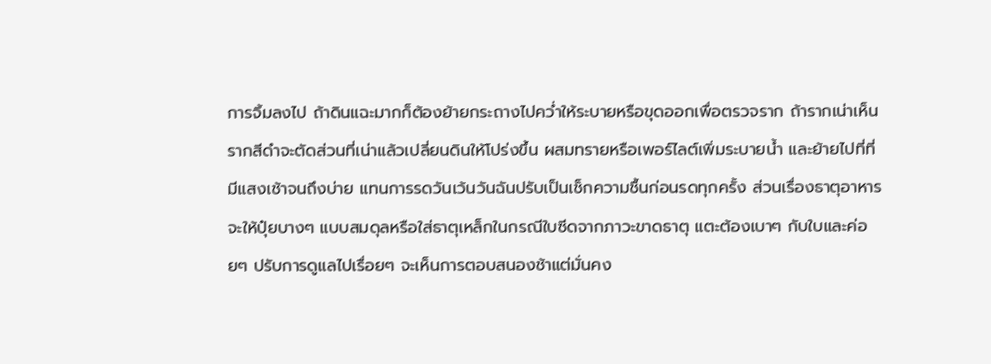การจิ้มลงไป ถ้าดินแฉะมากก็ต้องย้ายกระถางไปคว่ำให้ระบายหรือขุดออกเพื่อตรวจราก ถ้ารากเน่าเห็นรากสีดำจะตัดส่วนที่เน่าแล้วเปลี่ยนดินให้โปร่งขึ้น ผสมทรายหรือเพอร์ไลต์เพิ่มระบายน้ำ และย้ายไปที่ที่มีแสงเช้าจนถึงบ่าย แทนการรดวันเว้นวันฉันปรับเป็นเช็กความชื้นก่อนรดทุกครั้ง ส่วนเรื่องธาตุอาหารจะให้ปุ๋ยบางๆ แบบสมดุลหรือใส่ธาตุเหล็กในกรณีใบซีดจากภาวะขาดธาตุ แตะต้องเบาๆ กับใบและค่อยๆ ปรับการดูแลไปเรื่อยๆ จะเห็นการตอบสนองช้าแต่มั่นคง